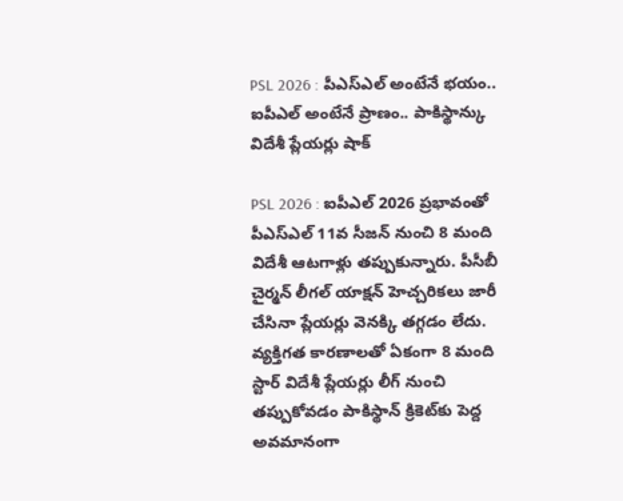PSL 2026 : పీఎస్ఎల్ అంటేనే భయం.. ఐపీఎల్ అంటేనే ప్రాణం.. పాకిస్థాన్కు విదేశీ ప్లేయర్లు షాక్

PSL 2026 : ఐపీఎల్ 2026 ప్రభావంతో పీఎస్ఎల్ 11వ సీజన్ నుంచి 8 మంది విదేశీ ఆటగాళ్లు తప్పుకున్నారు. పీసీబీ చైర్మన్ లీగల్ యాక్షన్ హెచ్చరికలు జారీ చేసినా ప్లేయర్లు వెనక్కి తగ్గడం లేదు. వ్యక్తిగత కారణాలతో ఏకంగా 8 మంది స్టార్ విదేశీ ప్లేయర్లు లీగ్ నుంచి తప్పుకోవడం పాకిస్థాన్ క్రికెట్‌కు పెద్ద అవమానంగా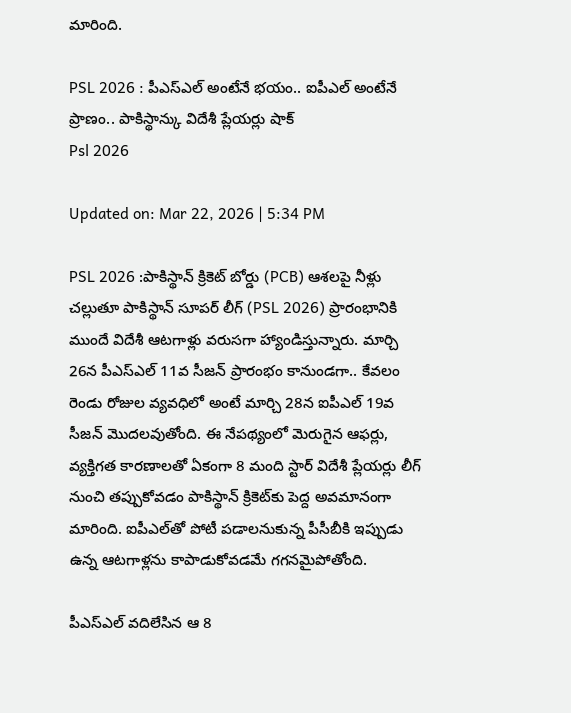మారింది.

PSL 2026 : పీఎస్ఎల్ అంటేనే భయం.. ఐపీఎల్ అంటేనే ప్రాణం.. పాకిస్థాన్కు విదేశీ ప్లేయర్లు షాక్
Psl 2026

Updated on: Mar 22, 2026 | 5:34 PM

PSL 2026 :పాకిస్థాన్ క్రికెట్ బోర్డు (PCB) ఆశలపై నీళ్లు చల్లుతూ పాకిస్థాన్ సూపర్ లీగ్ (PSL 2026) ప్రారంభానికి ముందే విదేశీ ఆటగాళ్లు వరుసగా హ్యాండిస్తున్నారు. మార్చి 26న పీఎస్ఎల్ 11వ సీజన్ ప్రారంభం కానుండగా.. కేవలం రెండు రోజుల వ్యవధిలో అంటే మార్చి 28న ఐపీఎల్ 19వ సీజన్ మొదలవుతోంది. ఈ నేపథ్యంలో మెరుగైన ఆఫర్లు, వ్యక్తిగత కారణాలతో ఏకంగా 8 మంది స్టార్ విదేశీ ప్లేయర్లు లీగ్ నుంచి తప్పుకోవడం పాకిస్థాన్ క్రికెట్‌కు పెద్ద అవమానంగా మారింది. ఐపీఎల్‌తో పోటీ పడాలనుకున్న పీసీబీకి ఇప్పుడు ఉన్న ఆటగాళ్లను కాపాడుకోవడమే గగనమైపోతోంది.

పీఎస్ఎల్ వదిలేసిన ఆ 8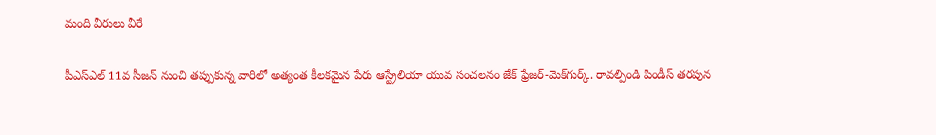మంది వీరులు వీరే

పీఎస్ఎల్ 11వ సీజన్ నుంచి తప్పుకున్న వారిలో అత్యంత కీలకమైన పేరు ఆస్ట్రేలియా యువ సంచలనం జేక్ ఫ్రేజర్-మెక్‌గుర్క్. రావల్పిండి పిండీస్ తరపున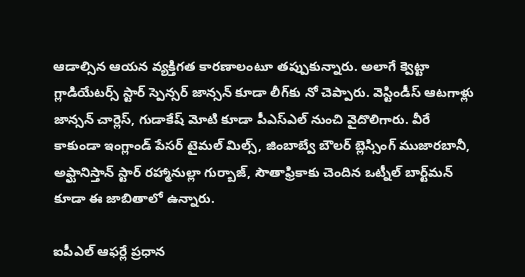ఆడాల్సిన ఆయన వ్యక్తిగత కారణాలంటూ తప్పుకున్నారు. అలాగే క్వెట్టా గ్లాడియేటర్స్ స్టార్ స్పెన్సర్ జాన్సన్ కూడా లీగ్‌కు నో చెప్పారు. వెస్టిండీస్ ఆటగాళ్లు జాన్సన్ చార్లెస్, గుడాకేష్ మోటి కూడా పీఎస్ఎల్ నుంచి వైదొలిగారు. వీరే కాకుండా ఇంగ్లాండ్ పేసర్ టైమల్ మిల్స్, జింబాబ్వే బౌలర్ బ్లెస్సింగ్ ముజారబానీ, అఫ్ఘానిస్తాన్ స్టార్ రహ్మానుల్లా గుర్బాజ్, సౌతాఫ్రికాకు చెందిన ఒట్నీల్ బార్ట్‌మన్ కూడా ఈ జాబితాలో ఉన్నారు.

ఐపీఎల్ ఆఫర్లే ప్రధాన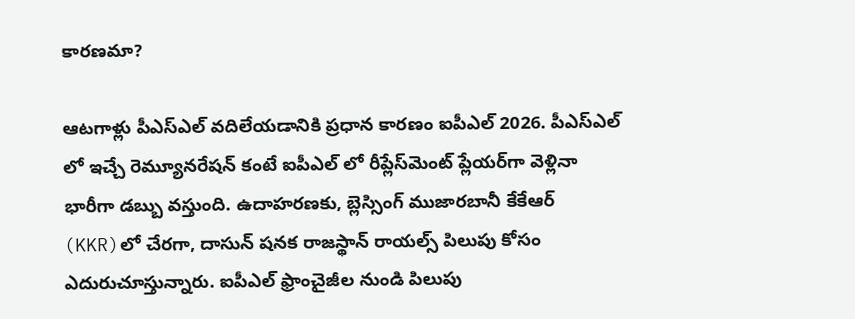కారణమా?

ఆటగాళ్లు పీఎస్ఎల్ వదిలేయడానికి ప్రధాన కారణం ఐపీఎల్ 2026. పీఎస్ఎల్ లో ఇచ్చే రెమ్యూనరేషన్ కంటే ఐపీఎల్ లో రీప్లేస్‌మెంట్ ప్లేయర్‌గా వెళ్లినా భారీగా డబ్బు వస్తుంది. ఉదాహరణకు, బ్లెస్సింగ్ ముజారబానీ కేకేఆర్ (KKR)లో చేరగా, దాసున్ షనక రాజస్థాన్ రాయల్స్ పిలుపు కోసం ఎదురుచూస్తున్నారు. ఐపీఎల్ ఫ్రాంచైజీల నుండి పిలుపు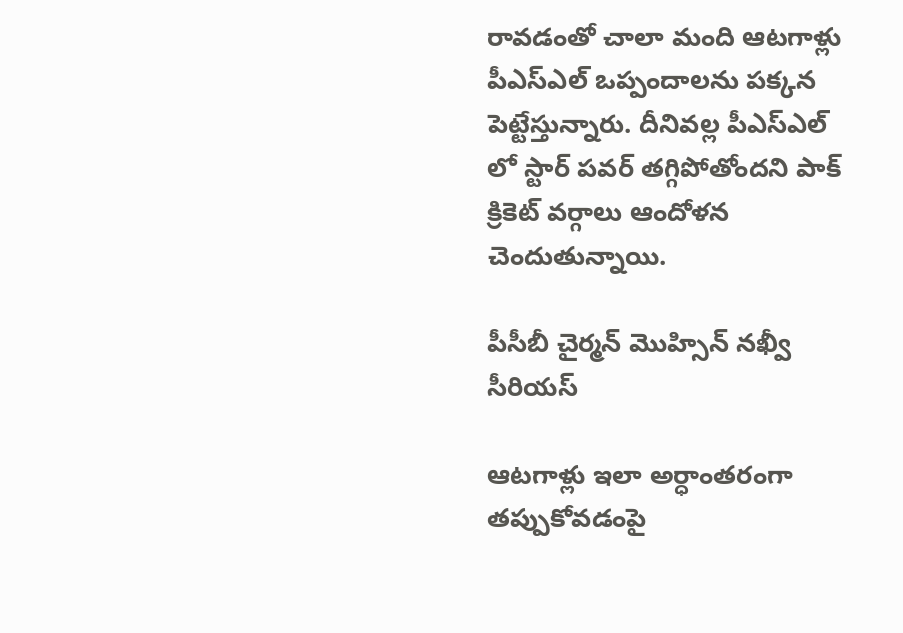రావడంతో చాలా మంది ఆటగాళ్లు పీఎస్ఎల్ ఒప్పందాలను పక్కన పెట్టేస్తున్నారు. దీనివల్ల పీఎస్ఎల్ లో స్టార్ పవర్ తగ్గిపోతోందని పాక్ క్రికెట్ వర్గాలు ఆందోళన చెందుతున్నాయి.

పీసీబీ చైర్మన్ మొహ్సిన్ నఖ్వీ సీరియస్

ఆటగాళ్లు ఇలా అర్ధాంతరంగా తప్పుకోవడంపై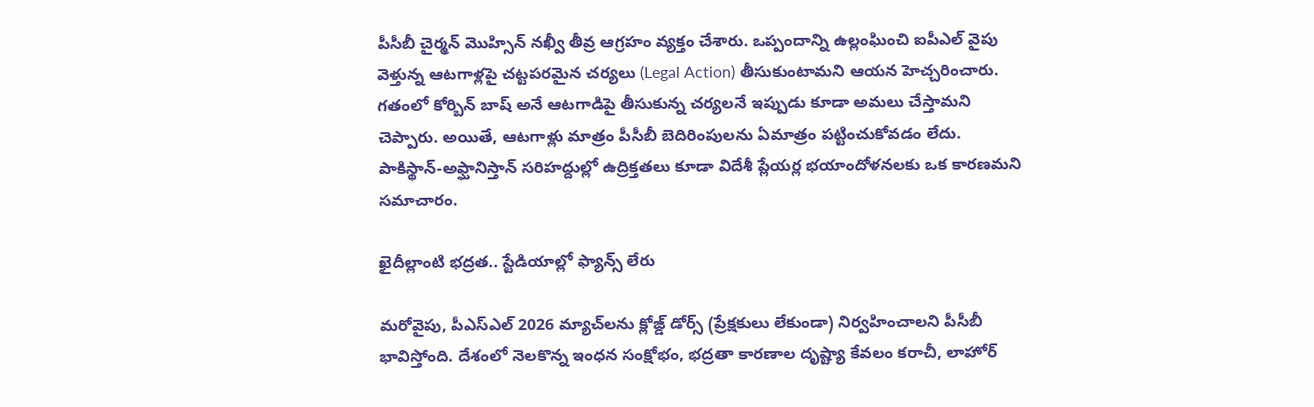పీసీబీ చైర్మన్ మొహ్సిన్ నఖ్వీ తీవ్ర ఆగ్రహం వ్యక్తం చేశారు. ఒప్పందాన్ని ఉల్లంఘించి ఐపీఎల్ వైపు వెళ్తున్న ఆటగాళ్లపై చట్టపరమైన చర్యలు (Legal Action) తీసుకుంటామని ఆయన హెచ్చరించారు. గతంలో కోర్బిన్ బాష్ అనే ఆటగాడిపై తీసుకున్న చర్యలనే ఇప్పుడు కూడా అమలు చేస్తామని చెప్పారు. అయితే, ఆటగాళ్లు మాత్రం పీసీబీ బెదిరింపులను ఏమాత్రం పట్టించుకోవడం లేదు. పాకిస్థాన్-అఫ్ఘానిస్తాన్ సరిహద్దుల్లో ఉద్రిక్తతలు కూడా విదేశీ ప్లేయర్ల భయాందోళనలకు ఒక కారణమని సమాచారం.

ఖైదీల్లాంటి భద్రత.. స్టేడియాల్లో ఫ్యాన్స్ లేరు

మరోవైపు, పీఎస్ఎల్ 2026 మ్యాచ్‌లను క్లోజ్డ్ డోర్స్ (ప్రేక్షకులు లేకుండా) నిర్వహించాలని పీసీబీ భావిస్తోంది. దేశంలో నెలకొన్న ఇంధన సంక్షోభం, భద్రతా కారణాల దృష్ట్యా కేవలం కరాచీ, లాహోర్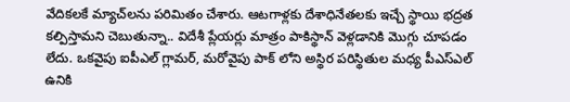వేదికలకే మ్యాచ్‌లను పరిమితం చేశారు. ఆటగాళ్లకు దేశాధినేతలకు ఇచ్చే స్థాయి భద్రత కల్పిస్తామని చెబుతున్నా.. విదేశీ ప్లేయర్లు మాత్రం పాకిస్థాన్ వెళ్లడానికి మొగ్గు చూపడం లేదు. ఒకవైపు ఐపీఎల్ గ్లామర్, మరోవైపు పాక్ లోని అస్థిర పరిస్థితుల మధ్య పీఎస్ఎల్ ఉనికి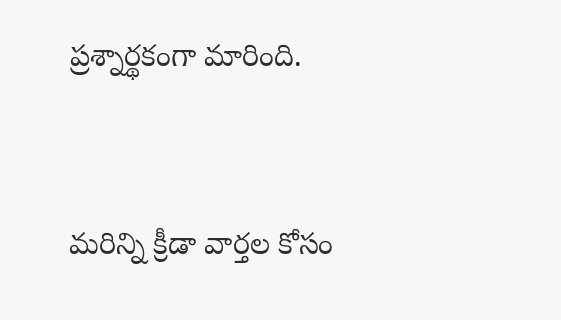ప్రశ్నార్థకంగా మారింది.



మరిన్ని క్రీడా వార్తల కోసం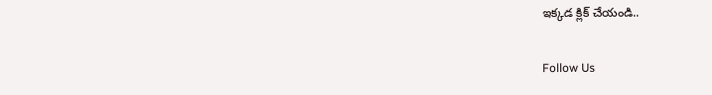ఇక్కడ క్లిక్ చేయండి..

Follow Us